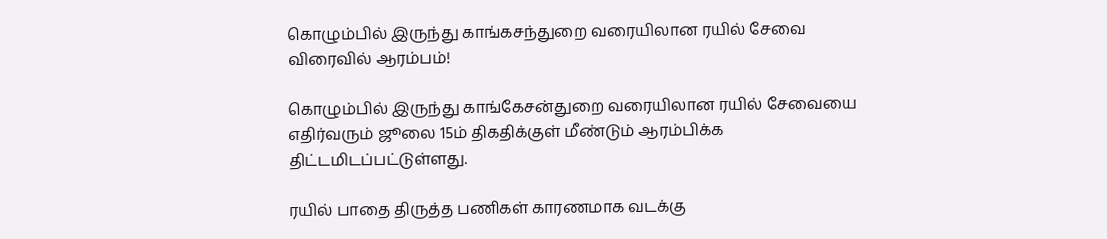கொழும்பில் இருந்து காங்கசந்துறை வரையிலான ரயில் சேவை விரைவில் ஆரம்பம்!

கொழும்பில் இருந்து காங்கேசன்துறை வரையிலான ரயில் சேவையை எதிர்வரும் ஜூலை 15ம் திகதிக்குள் மீண்டும் ஆரம்பிக்க திட்டமிடப்பட்டுள்ளது.

ரயில் பாதை திருத்த பணிகள் காரணமாக வடக்கு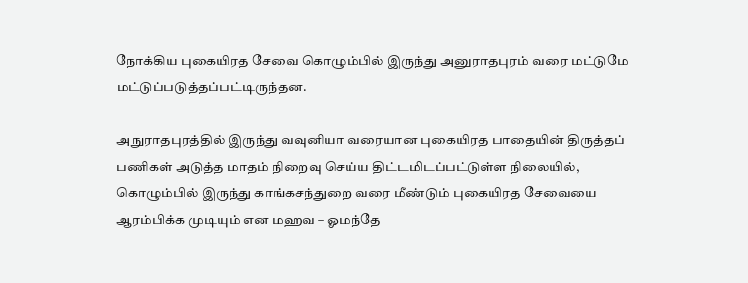நோக்கிய புகையிரத சேவை கொழும்பில் இருந்து அனுராதபுரம் வரை மட்டுமே மட்டுப்படுத்தப்பட்டிருந்தன.

அநுராதபுரத்தில் இருந்து வவுனியா வரையான புகையிரத பாதையின் திருத்தப் பணிகள் அடுத்த மாதம் நிறைவு செய்ய திட்டமிடப்பட்டுள்ள நிலையில், கொழும்பில் இருந்து காங்கசந்துறை வரை மீண்டும் புகையிரத சேவையை ஆரம்பிக்க முடியும் என மஹவ – ஓமந்தே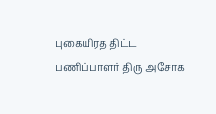புகையிரத திட்ட பணிப்பாளர் திரு அசோக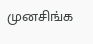முனசிங்க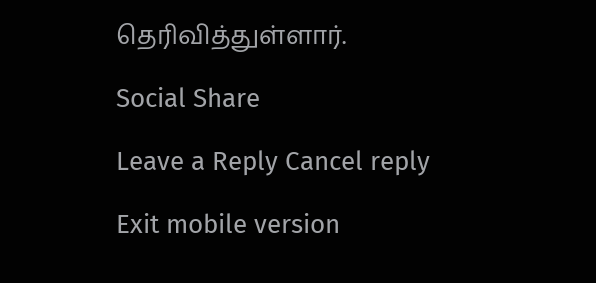தெரிவித்துள்ளார்.

Social Share

Leave a Reply Cancel reply

Exit mobile version